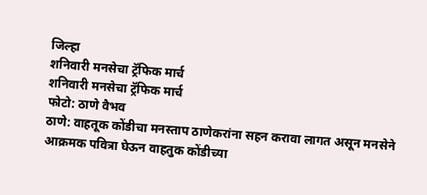जिल्हा
शनिवारी मनसेचा ट्रॅफिक मार्च
शनिवारी मनसेचा ट्रॅफिक मार्च
फोटो: ठाणे वैभव
ठाणे: वाहतूक कोंडीचा मनस्ताप ठाणेकरांना सहन करावा लागत असून मनसेने आक्रमक पवित्रा घेऊन वाहतुक कोंडीच्या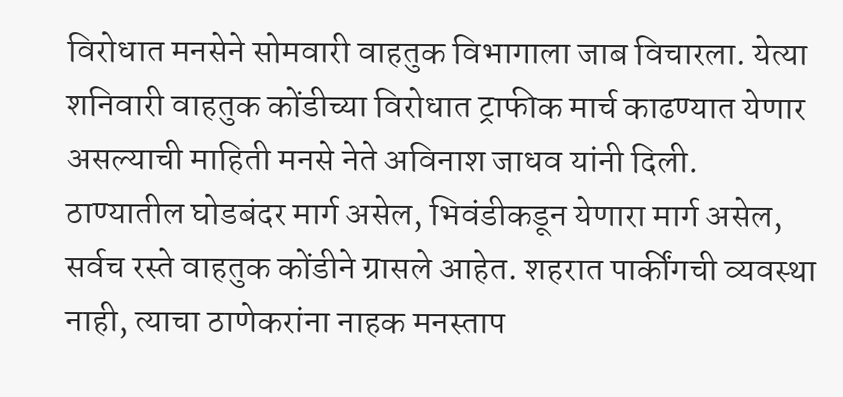विरोधात मनसेने सोमवारी वाहतुक विभागाला जाब विचारला. येत्या शनिवारी वाहतुक कोंडीच्या विरोधात ट्राफीक मार्च काढण्यात येणार असल्याची माहिती मनसे नेते अविनाश जाधव यांनी दिली.
ठाण्यातील घोडबंदर मार्ग असेल, भिवंडीकडून येणारा मार्ग असेल, सर्वच रस्ते वाहतुक कोंडीने ग्रासले आहेत. शहरात पार्कींगची व्यवस्था नाही, त्याचा ठाणेकरांना नाहक मनस्ताप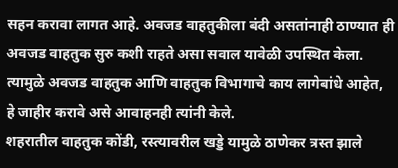सहन करावा लागत आहे. अवजड वाहतुकीला बंदी असतांनाही ठाण्यात ही अवजड वाहतुक सुरु कशी राहते असा सवाल यावेळी उपस्थित केला. त्यामुळे अवजड वाहतुक आणि वाहतुक विभागाचे काय लागेबांधे आहेत, हे जाहीर करावे असे आवाहनही त्यांनी केले.
शहरातील वाहतुक कोंडी, रस्त्यावरील खड्डे यामुळे ठाणेकर त्रस्त झाले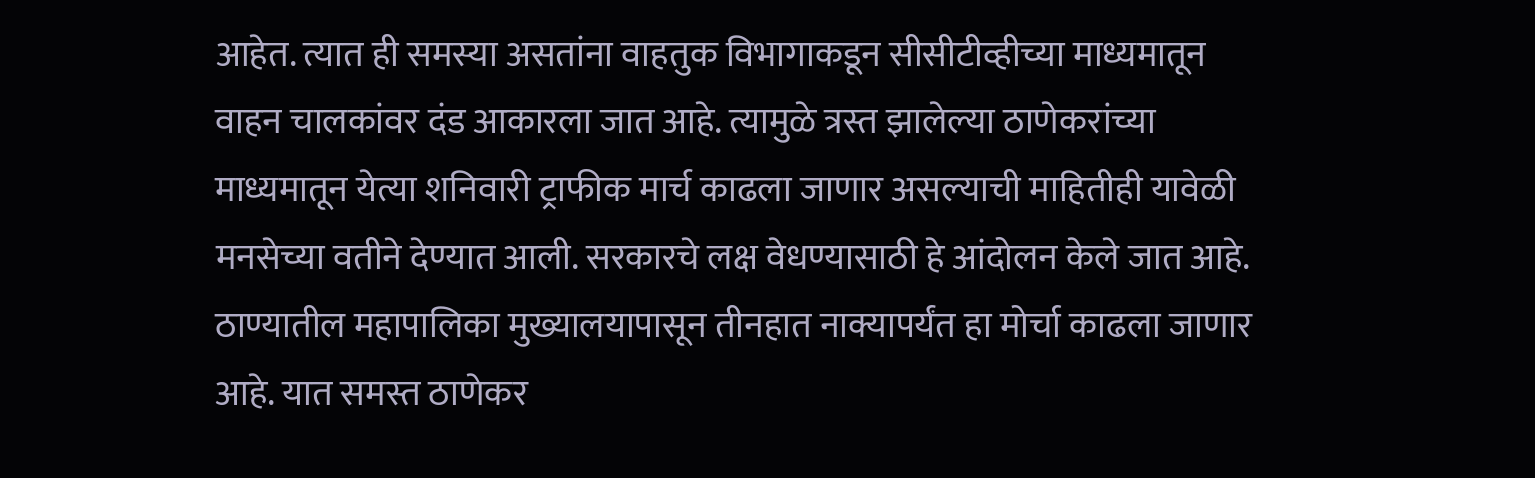आहेत. त्यात ही समस्या असतांना वाहतुक विभागाकडून सीसीटीव्हीच्या माध्यमातून वाहन चालकांवर दंड आकारला जात आहे. त्यामुळे त्रस्त झालेल्या ठाणेकरांच्या माध्यमातून येत्या शनिवारी ट्राफीक मार्च काढला जाणार असल्याची माहितीही यावेळी मनसेच्या वतीने देण्यात आली. सरकारचे लक्ष वेधण्यासाठी हे आंदोलन केले जात आहे. ठाण्यातील महापालिका मुख्यालयापासून तीनहात नाक्यापर्यंत हा मोर्चा काढला जाणार आहे. यात समस्त ठाणेकर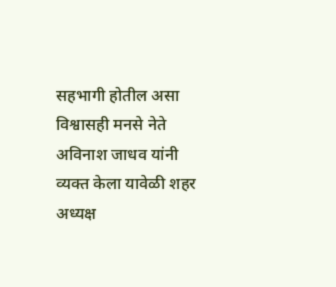सहभागी होतील असा विश्वासही मनसे नेते अविनाश जाधव यांनी व्यक्त केला यावेळी शहर अध्यक्ष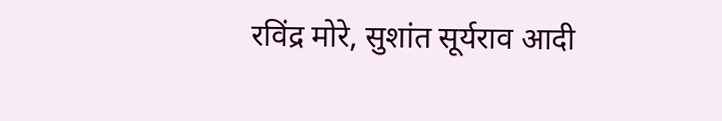रविंद्र मोरे, सुशांत सूर्यराव आदी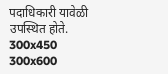पदाधिकारी यावेळी उपस्थित होते.
300x450
300x600